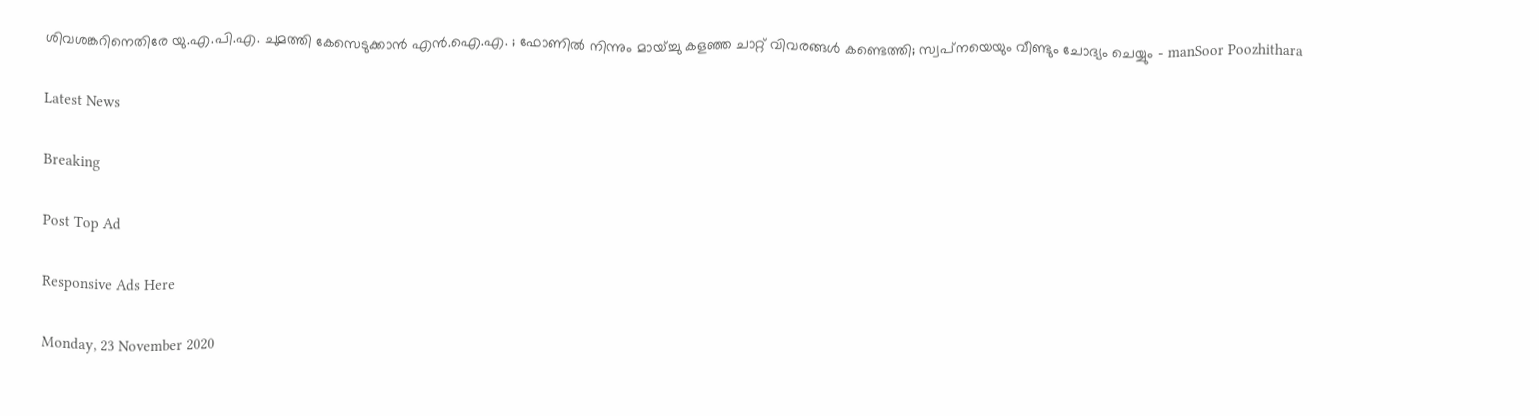ശിവശങ്കറിനെതിരേ യു.എ.പി.എ. ചുമത്തി കേസെടുക്കാന്‍ എന്‍.ഐ.എ. ; ഫോണില്‍ നിന്നും മായ്ച്ചു കളഞ്ഞ ചാറ്റ് വിവരങ്ങള്‍ കണ്ടെത്തി; സ്വപ്‌നയെയും വീണ്ടും ചോദ്യം ചെയ്യും - manSoor Poozhithara

Latest News

Breaking

Post Top Ad

Responsive Ads Here

Monday, 23 November 2020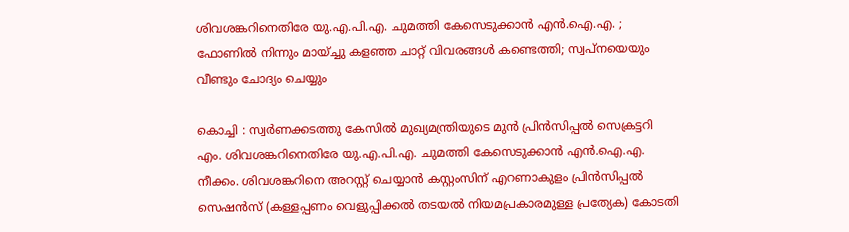ശിവശങ്കറിനെതിരേ യു.എ.പി.എ. ചുമത്തി കേസെടുക്കാന്‍ എന്‍.ഐ.എ. ; ഫോണില്‍ നിന്നും മായ്ച്ചു കളഞ്ഞ ചാറ്റ് വിവരങ്ങള്‍ കണ്ടെത്തി; സ്വപ്‌നയെയും വീണ്ടും ചോദ്യം ചെയ്യും

കൊച്ചി : സ്വര്‍ണക്കടത്തു കേസില്‍ മുഖ്യമന്ത്രിയുടെ മുന്‍ പ്രിന്‍സിപ്പല്‍ സെക്രട്ടറി എം. ശിവശങ്കറിനെതിരേ യു.എ.പി.എ. ചുമത്തി കേസെടുക്കാന്‍ എന്‍.ഐ.എ. നീക്കം. ശിവശങ്കറിനെ അറസ്റ്റ് ചെയ്യാന്‍ കസ്റ്റംസിന് എറണാകുളം പ്രിന്‍സിപ്പല്‍ സെഷന്‍സ് (കള്ളപ്പണം വെളുപ്പിക്കല്‍ തടയല്‍ നിയമപ്രകാരമുള്ള പ്രത്യേക) കോടതി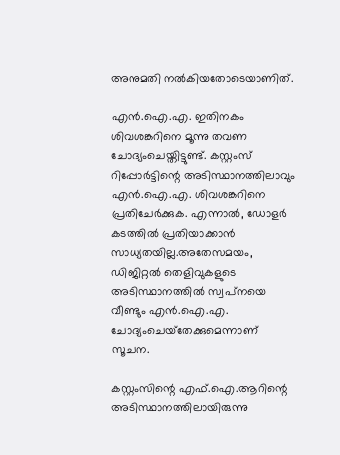അനുമതി നല്‍കിയതോടെയാണിത്.

എന്‍.ഐ.എ. ഇതിനകം ശിവശങ്കറിനെ മൂന്നു തവണ ചോദ്യംചെയ്തിട്ടുണ്ട്. കസ്റ്റംസ് റിപ്പോര്‍ട്ടിന്റെ അടിസ്ഥാനത്തിലാവും എന്‍.ഐ.എ. ശിവശങ്കറിനെ പ്രതിചേര്‍ക്കുക. എന്നാല്‍, ഡോളര്‍ കടത്തില്‍ പ്രതിയാക്കാന്‍ സാധ്യതയില്ല.അതേസമയം, ഡിജിറ്റല്‍ തെളിവുകളുടെ അടിസ്ഥാനത്തില്‍ സ്വപ്‌നയെ വീണ്ടും എന്‍.ഐ.എ. ചോദ്യംചെയ്‌തേക്കുമെന്നാണ് സൂചന.

കസ്റ്റംസിന്റെ എഫ്.ഐ.ആറിന്റെ അടിസ്ഥാനത്തിലായിരുന്നു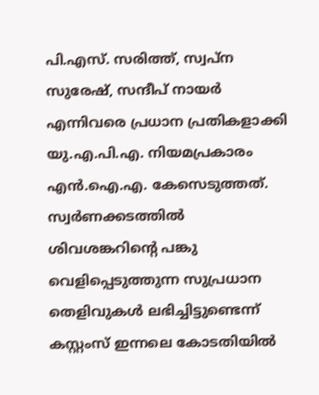പി.എസ്. സരിത്ത്, സ്വപ്‌ന സുരേഷ്, സന്ദീപ് നായര്‍ എന്നിവരെ പ്രധാന പ്രതികളാക്കി യു.എ.പി.എ. നിയമപ്രകാരം എന്‍.ഐ.എ. കേസെടുത്തത്. സ്വര്‍ണക്കടത്തില്‍ ശിവശങ്കറിന്റെ പങ്കു വെളിപ്പെടുത്തുന്ന സുപ്രധാന തെളിവുകള്‍ ലഭിച്ചിട്ടുണ്ടെന്ന് കസ്റ്റംസ് ഇന്നലെ കോടതിയില്‍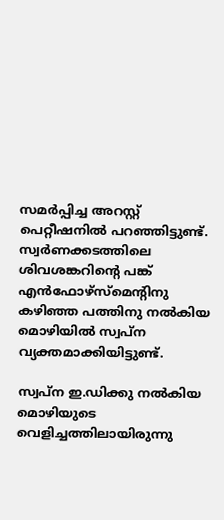സമര്‍പ്പിച്ച അറസ്റ്റ് പെറ്റീഷനില്‍ പറഞ്ഞിട്ടുണ്ട്. സ്വര്‍ണക്കടത്തിലെ ശിവശങ്കറിന്റെ പങ്ക് എന്‍ഫോഴ്‌സ്‌മെന്റിനു കഴിഞ്ഞ പത്തിനു നല്‍കിയ മൊഴിയില്‍ സ്വപ്‌ന വ്യക്തമാക്കിയിട്ടുണ്ട്.

സ്വപ്‌ന ഇ.ഡിക്കു നല്‍കിയ മൊഴിയുടെ വെളിച്ചത്തിലായിരുന്നു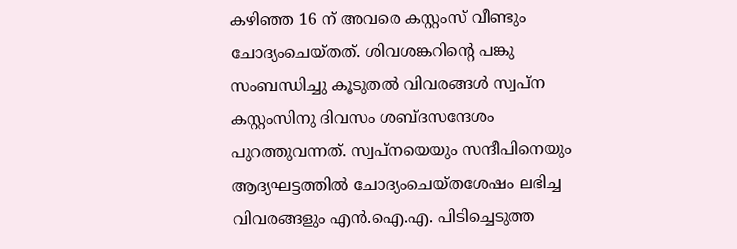കഴിഞ്ഞ 16 ന് അവരെ കസ്റ്റംസ് വീണ്ടും ചോദ്യംചെയ്തത്. ശിവശങ്കറിന്റെ പങ്കു സംബന്ധിച്ചു കൂടുതല്‍ വിവരങ്ങള്‍ സ്വപ്‌ന കസ്റ്റംസിനു ദിവസം ശബ്ദസന്ദേശം പുറത്തുവന്നത്. സ്വപ്‌നയെയും സന്ദീപിനെയും ആദ്യഘട്ടത്തില്‍ ചോദ്യംചെയ്തശേഷം ലഭിച്ച വിവരങ്ങളും എന്‍.ഐ.എ. പിടിച്ചെടുത്ത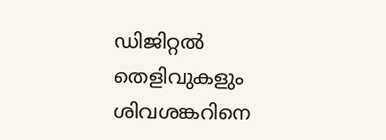ഡിജിറ്റല്‍ തെളിവുകളും ശിവശങ്കറിനെ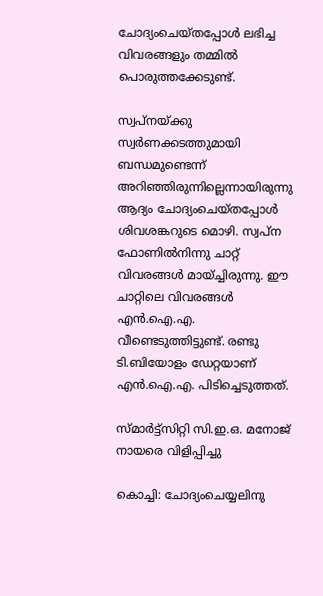ചോദ്യംചെയ്തപ്പോള്‍ ലഭിച്ച വിവരങ്ങളും തമ്മില്‍ പൊരുത്തക്കേടുണ്ട്.

സ്വപ്‌നയ്ക്കു സ്വര്‍ണക്കടത്തുമായി ബന്ധമുണ്ടെന്ന് അറിഞ്ഞിരുന്നില്ലെന്നായിരുന്നു ആദ്യം ചോദ്യംചെയ്തപ്പോള്‍ ശിവശങ്കറുടെ മൊഴി. സ്വപ്‌ന ഫോണില്‍നിന്നു ചാറ്റ് വിവരങ്ങള്‍ മായ്ച്ചിരുന്നു. ഈ ചാറ്റിലെ വിവരങ്ങള്‍ എന്‍.ഐ.എ. വീണ്ടെടുത്തിട്ടുണ്ട്. രണ്ടു ടി.ബിയോളം ഡേറ്റയാണ് എന്‍.ഐ.എ. പിടിച്ചെടുത്തത്.

സ്മാര്‍ട്ട്‌സിറ്റി സി.ഇ.ഒ. മനോജ് നായരെ വിളിപ്പിച്ചു

കൊച്ചി: ചോദ്യംചെയ്യലിനു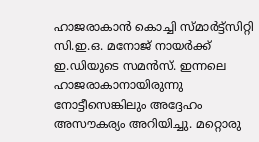ഹാജരാകാന്‍ കൊച്ചി സ്മാര്‍ട്ട്‌സിറ്റി സി.ഇ.ഒ. മനോജ് നായര്‍ക്ക് ഇ.ഡിയുടെ സമന്‍സ്. ഇന്നലെ ഹാജരാകാനായിരുന്നു നോട്ടീസെങ്കിലും അദ്ദേഹം അസൗകര്യം അറിയിച്ചു. മറ്റൊരു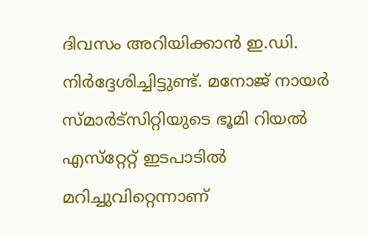ദിവസം അറിയിക്കാന്‍ ഇ.ഡി. നിര്‍ദ്ദേശിച്ചിട്ടുണ്ട്. മനോജ് നായര്‍ സ്മാര്‍ട്‌സിറ്റിയുടെ ഭൂമി റിയല്‍ എസ്‌റ്റേറ്റ് ഇടപാടില്‍ മറിച്ചുവിറ്റെന്നാണ്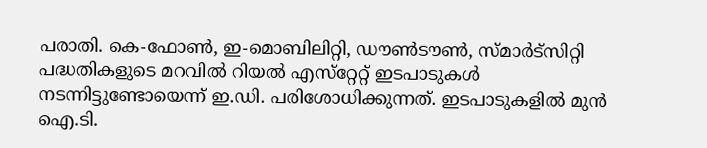പരാതി. കെ-ഫോണ്‍, ഇ-മൊബിലിറ്റി, ഡൗണ്‍ടൗണ്‍, സ്മാര്‍ട്‌സിറ്റി പദ്ധതികളുടെ മറവില്‍ റിയല്‍ എസ്‌റ്റേറ്റ് ഇടപാടുകള്‍ നടന്നിട്ടുണ്ടോയെന്ന് ഇ.ഡി. പരിശോധിക്കുന്നത്. ഇടപാടുകളില്‍ മുന്‍ ഐ.ടി.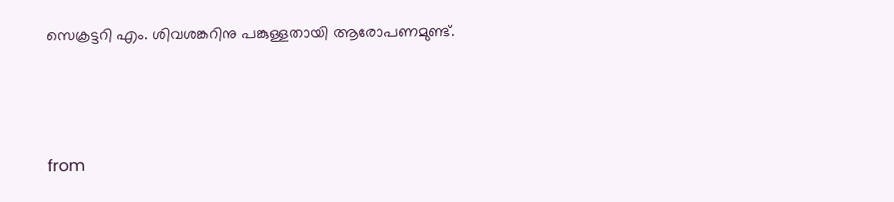സെക്രട്ടറി എം. ശിവശങ്കറിനു പങ്കുള്ളതായി ആരോപണമുണ്ട്.



from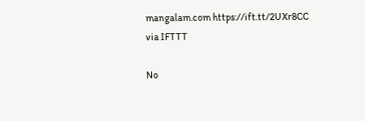mangalam.com https://ift.tt/2UXr8CC
via IFTTT

No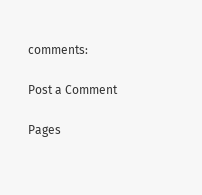comments:

Post a Comment

Pages